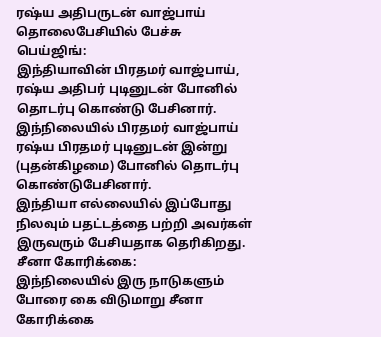ரஷ்ய அதிபருடன் வாஜ்பாய் தொலைபேசியில் பேச்சு
பெய்ஜிங்:
இந்தியாவின் பிரதமர் வாஜ்பாய், ரஷ்ய அதிபர் புடினுடன் போனில் தொடர்பு கொண்டு பேசினார்.
இந்நிலையில் பிரதமர் வாஜ்பாய் ரஷ்ய பிரதமர் புடினுடன் இன்று (புதன்கிழமை) போனில் தொடர்பு கொண்டுபேசினார்.
இந்தியா எல்லையில் இப்போது நிலவும் பதட்டத்தை பற்றி அவர்கள் இருவரும் பேசியதாக தெரிகிறது.
சீனா கோரிக்கை:
இந்நிலையில் இரு நாடுகளும் போரை கை விடுமாறு சீனா கோரிக்கை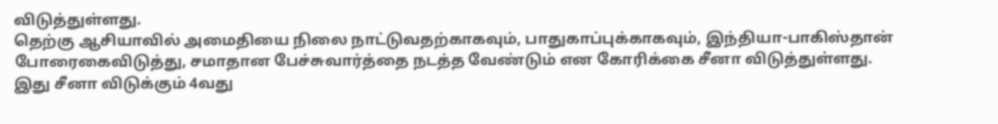விடுத்துள்ளது.
தெற்கு ஆசியாவில் அமைதியை நிலை நாட்டுவதற்காகவும், பாதுகாப்புக்காகவும், இந்தியா-பாகிஸ்தான் போரைகைவிடுத்து, சமாதான பேச்சுவார்த்தை நடத்த வேண்டும் என கோரிக்கை சீனா விடுத்துள்ளது.
இது சீனா விடுக்கும் 4வது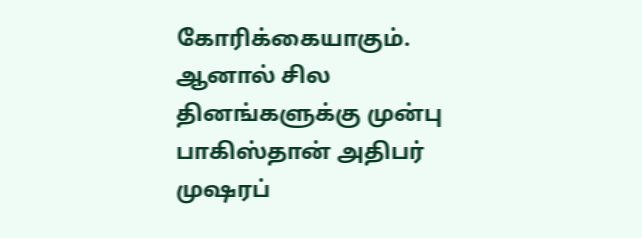கோரிக்கையாகும்.
ஆனால் சில தினங்களுக்கு முன்பு பாகிஸ்தான் அதிபர் முஷரப்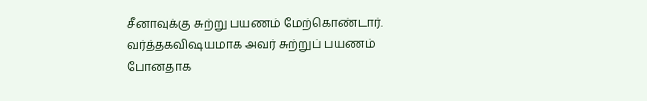சீனாவுக்கு சுற்று பயணம் மேற்கொண்டார். வர்த்தகவிஷயமாக அவர் சுற்றுப் பயணம் போனதாக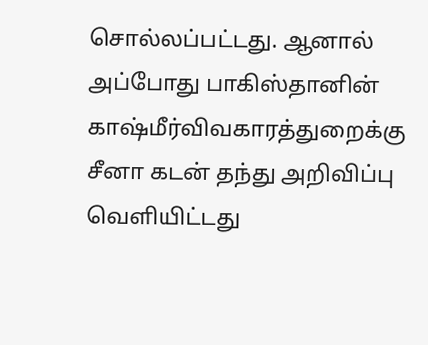சொல்லப்பட்டது. ஆனால் அப்போது பாகிஸ்தானின் காஷ்மீர்விவகாரத்துறைக்கு சீனா கடன் தந்து அறிவிப்பு வெளியிட்டது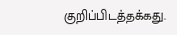குறிப்பிடத்தக்கது.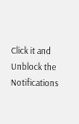Click it and Unblock the Notifications